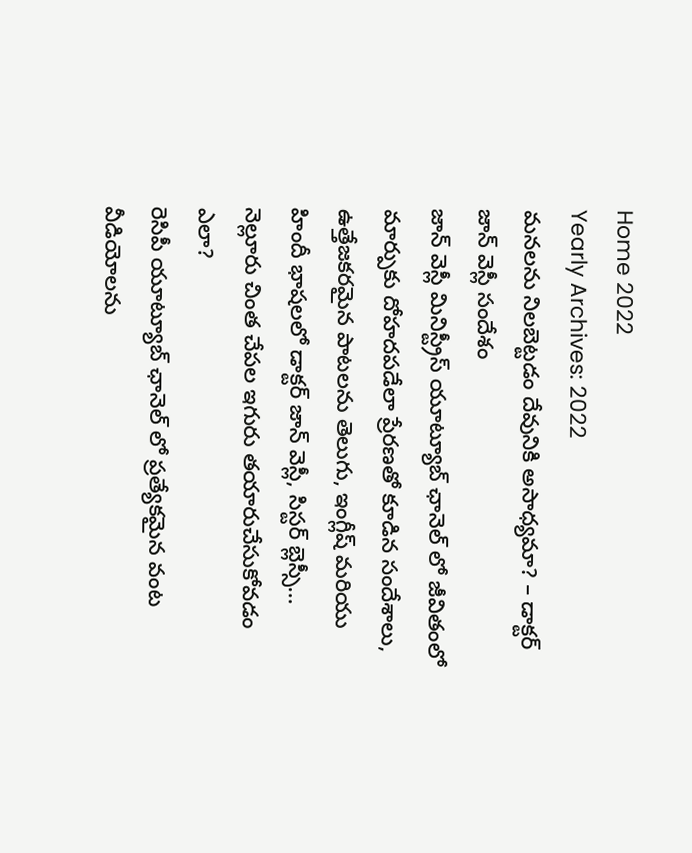Home 2022
Yearly Archives: 2022
మనలను నిలబెట్టడం దేవునికి అసాధ్యమా? – డాక్టర్ జాన్ వెస్లీ సందేశం
జాన్ వెస్లీ మినిస్ట్రీస్ యూట్యూబ్ ఛానెల్ లో జీవితంలో మార్పుకు దోహదపడేలా ప్రేరణతో కూడిన సందేశాలు, ఉత్తేజకరమైన పాటలను తెలుగు, ఇంగ్లీష్ మరియు హిందీ భాషలలో డాక్టర్ జాన్ వెస్లీ, సిస్టర్ బ్లెస్సీ...
నెల్లూరు చింత చేపల ఇగురు తయారుచేసుకోవడం ఎలా?
రెసిపీ యూట్యూబ్ ఛానెల్ లో ప్రత్యేకమైన వంట వీడియోలను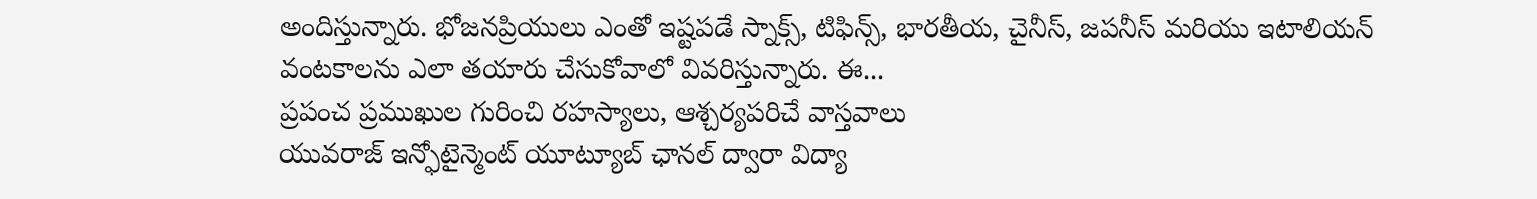అందిస్తున్నారు. భోజనప్రియులు ఎంతో ఇష్టపడే స్నాక్స్, టిఫిన్స్, భారతీయ, చైనీస్, జపనీస్ మరియు ఇటాలియన్ వంటకాలను ఎలా తయారు చేసుకోవాలో వివరిస్తున్నారు. ఈ...
ప్రపంచ ప్రముఖుల గురించి రహస్యాలు, ఆశ్చర్యపరిచే వాస్తవాలు
యువరాజ్ ఇన్ఫోటైన్మెంట్ యూట్యూబ్ ఛానల్ ద్వారా విద్యా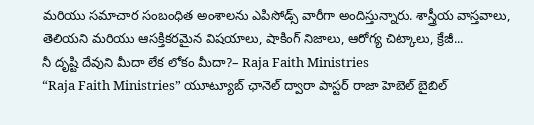మరియు సమాచార సంబంధిత అంశాలను ఎపిసోడ్స్ వారీగా అందిస్తున్నారు. శాస్త్రీయ వాస్తవాలు, తెలియని మరియు ఆసక్తికరమైన విషయాలు, షాకింగ్ నిజాలు, ఆరోగ్య చిట్కాలు, క్రేజీ...
నీ దృష్టి దేవుని మీదా లేక లోకం మీదా?– Raja Faith Ministries
“Raja Faith Ministries” యూట్యూబ్ ఛానెల్ ద్వారా పాస్టర్ రాజా హెబెల్ బైబిల్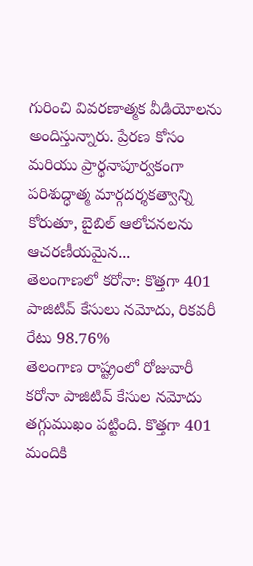గురించి వివరణాత్మక వీడియోలను అందిస్తున్నారు. ప్రేరణ కోసం మరియు ప్రార్థనాపూర్వకంగా పరిశుద్ధాత్మ మార్గదర్శకత్వాన్ని కోరుతూ, బైబిల్ ఆలోచనలను ఆచరణీయమైన...
తెలంగాణలో కరోనా: కొత్తగా 401 పాజిటివ్ కేసులు నమోదు, రికవరీ రేటు 98.76%
తెలంగాణ రాష్ట్రంలో రోజువారీ కరోనా పాజిటివ్ కేసుల నమోదు తగ్గుముఖం పట్టింది. కొత్తగా 401 మందికి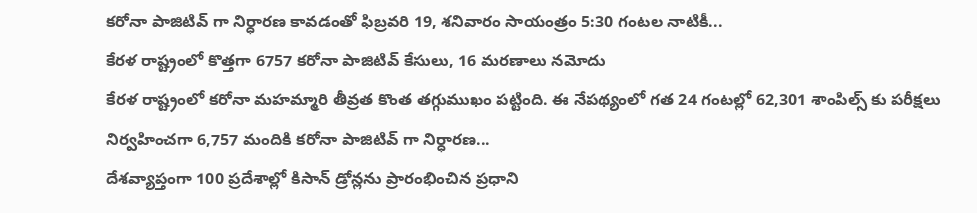కరోనా పాజిటివ్ గా నిర్ధారణ కావడంతో ఫిబ్రవరి 19, శనివారం సాయంత్రం 5:30 గంటల నాటికీ...
కేరళ రాష్ట్రంలో కొత్తగా 6757 కరోనా పాజిటివ్ కేసులు, 16 మరణాలు నమోదు
కేరళ రాష్ట్రంలో కరోనా మహమ్మారి తీవ్రత కొంత తగ్గుముఖం పట్టింది. ఈ నేపథ్యంలో గత 24 గంటల్లో 62,301 శాంపిల్స్ కు పరీక్షలు నిర్వహించగా 6,757 మందికి కరోనా పాజిటివ్ గా నిర్ధారణ...
దేశవ్యాప్తంగా 100 ప్రదేశాల్లో కిసాన్ డ్రోన్లను ప్రారంభించిన ప్రధాని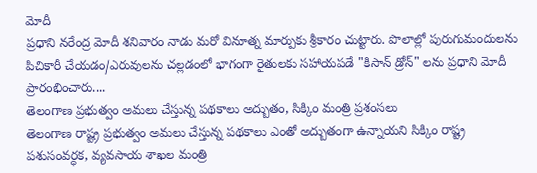మోదీ
ప్రధాని నరేంద్ర మోదీ శనివారం నాడు మరో వినూత్న మార్పుకు శ్రీకారం చుట్టారు. పొలాల్లో పురుగుమందులను పిచికారీ చేయడం/ఎరువులను చల్లడంలో భాగంగా రైతులకు సహాయపడే "కిసాన్ డ్రోన్" లను ప్రధాని మోదీ ప్రారంభించారు....
తెలంగాణ ప్రభుత్వం అమలు చేస్తున్న పథకాలు అద్బుతం, సిక్కిం మంత్రి ప్రశంసలు
తెలంగాణ రాష్ట్ర ప్రభుత్వం అమలు చేస్తున్న పథకాలు ఎంతో అద్బుతంగా ఉన్నాయని సిక్కిం రాష్ట్ర పశుసంవర్ధక, వ్యవసాయ శాఖల మంత్రి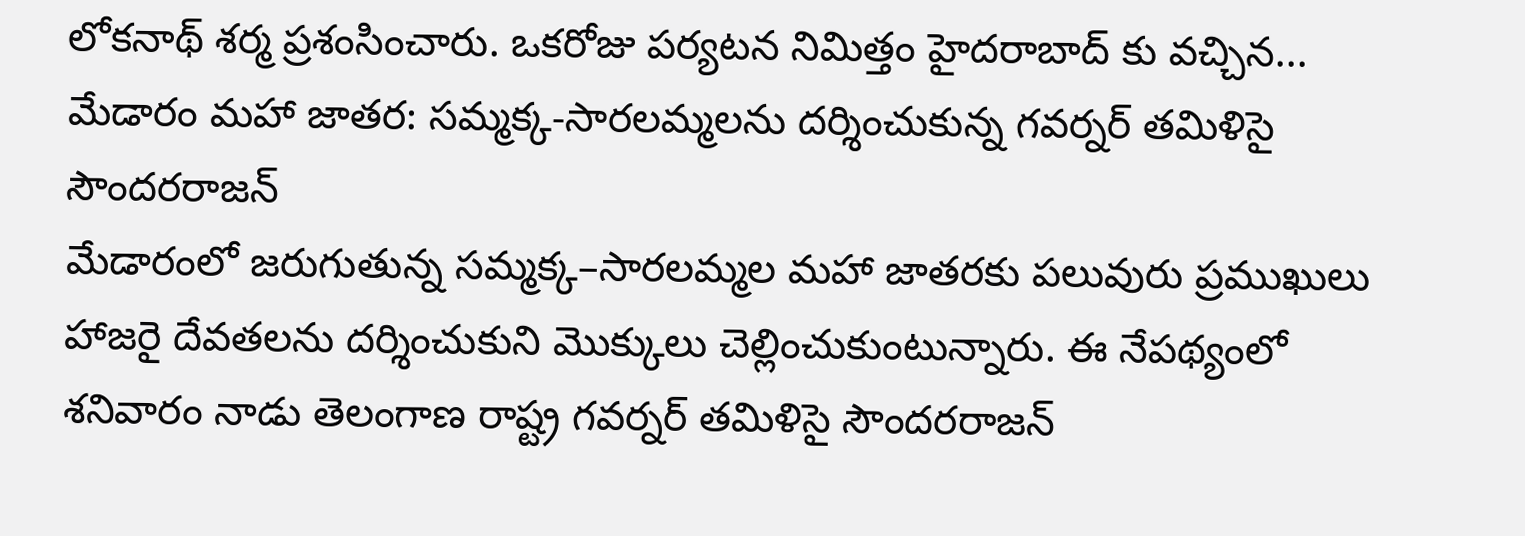లోకనాథ్ శర్మ ప్రశంసించారు. ఒకరోజు పర్యటన నిమిత్తం హైదరాబాద్ కు వచ్చిన...
మేడారం మహా జాతర: సమ్మక్క-సారలమ్మలను దర్శించుకున్న గవర్నర్ తమిళిసై సౌందరరాజన్
మేడారంలో జరుగుతున్న సమ్మక్క–సారలమ్మల మహా జాతరకు పలువురు ప్రముఖులు హాజరై దేవతలను దర్శించుకుని మొక్కులు చెల్లించుకుంటున్నారు. ఈ నేపథ్యంలో శనివారం నాడు తెలంగాణ రాష్ట్ర గవర్నర్ తమిళిసై సౌందరరాజన్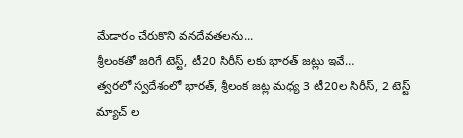మేడారం చేరుకొని వనదేవతలను...
శ్రీలంకతో జరిగే టెస్ట్, టీ20 సిరీస్ లకు భారత్ జట్లు ఇవే…
త్వరలో స్వదేశంలో భారత్, శ్రీలంక జట్ల మధ్య 3 టీ20ల సిరీస్, 2 టెస్ట్ మ్యాచ్ ల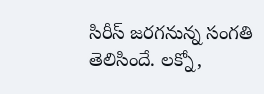సిరీస్ జరగనున్న సంగతి తెలిసిందే. లక్నో,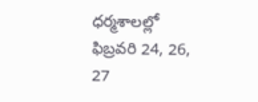ధర్మశాలల్లో ఫిబ్రవరి 24, 26, 27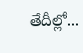తేదీల్లో...